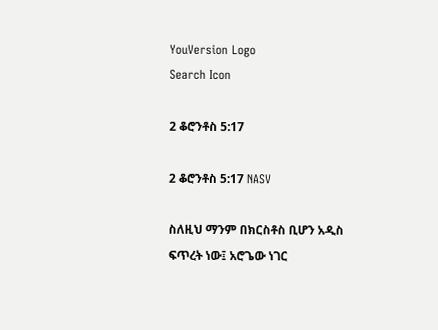YouVersion Logo
Search Icon

2 ቆሮንቶስ 5:17

2 ቆሮንቶስ 5:17 NASV

ስለዚህ ማንም በክርስቶስ ቢሆን አዲስ ፍጥረት ነው፤ አሮጌው ነገር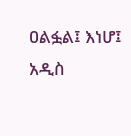ዐልፏል፤ እነሆ፤ አዲስ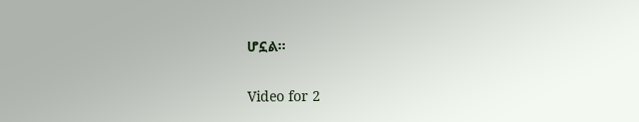ሆኗል።

Video for 2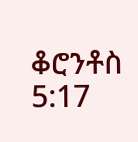ቆሮንቶስ 5:17